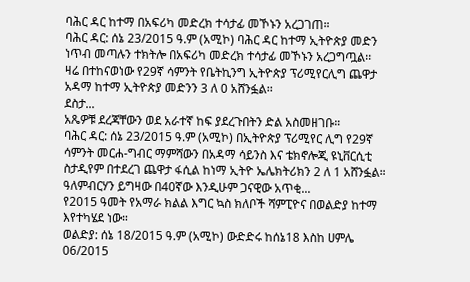ባሕር ዳር ከተማ በአፍሪካ መድረክ ተሳታፊ መኾኑን አረጋገጠ።
ባሕር ዳር: ሰኔ 23/2015 ዓ.ም (አሚኮ) ባሕር ዳር ከተማ ኢትዮጵያ መድን ነጥብ መጣሉን ተክትሎ በአፍሪካ መድረክ ተሳታፊ መኾኑን አረጋግጧል፡፡
ዛሬ በተከናወነው የ29ኛ ሳምንት የቤትኪንግ ኢትዮጵያ ፕሪሚየርሊግ ጨዋታ አዳማ ከተማ ኢትዮጵያ መድንን 3 ለ 0 አሸንፏል፡፡
ደስታ...
አጼዎቹ ደረጃቸውን ወደ አራተኛ ከፍ ያደረጉበትን ድል አስመዘገቡ።
ባሕር ዳር: ሰኔ 23/2015 ዓ.ም (አሚኮ) በኢትዮጵያ ፕሪሚየር ሊግ የ29ኛ ሳምንት መርሐ-ግብር ማምሻውን በአዳማ ሳይንስ እና ቴክኖሎጂ ዩኒቨርሲቲ ስታዲየም በተደረገ ጨዋታ ፋሲል ከነማ ኢትዮ ኤሌክትሪክን 2 ለ 1 አሸንፏል።
ዓለምብርሃን ይግዛው በ40ኛው እንዲሁም ጋናዊው አጥቂ...
የ2015 ዓመት የአማራ ክልል እግር ኳስ ክለቦች ሻምፒዮና በወልድያ ከተማ እየተካሄደ ነው።
ወልድያ: ሰኔ 18/2015 ዓ.ም (አሚኮ) ውድድሩ ከሰኔ18 እስከ ሀምሌ 06/2015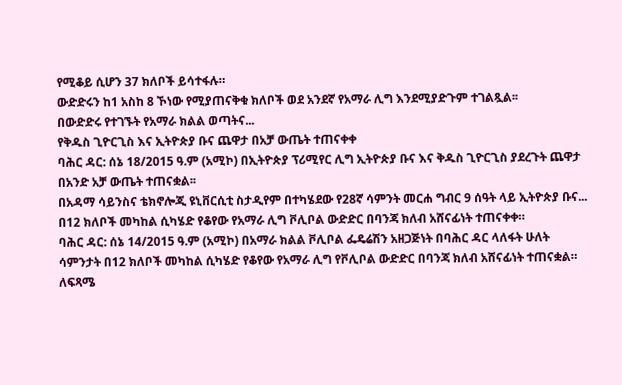የሚቆይ ሲሆን 37 ክለቦች ይሳተፋሉ።
ውድድሩን ከ1 አስከ 8 ኾነው የሚያጠናቅቁ ክለቦች ወደ አንደኛ የአማራ ሊግ እንደሚያድጉም ተገልጿል፡፡
በውድድሩ የተገኙት የአማራ ክልል ወጣትና...
የቅዱስ ጊዮርጊስ እና ኢትዮጵያ ቡና ጨዋታ በአቻ ውጤት ተጠናቀቀ
ባሕር ዳር: ሰኔ 18/2015 ዓ.ም (አሚኮ) በኢትዮጵያ ፕሪሚየር ሊግ ኢትዮጵያ ቡና እና ቅዱስ ጊዮርጊስ ያደረጉት ጨዋታ በአንድ አቻ ውጤት ተጠናቋል፡፡
በአዳማ ሳይንስና ቴክኖሎጂ ዩኒቨርሲቲ ስታዲየም በተካሄደው የ28ኛ ሳምንት መርሐ ግብር 9 ሰዓት ላይ ኢትዮጵያ ቡና...
በ12 ክለቦች መካከል ሲካሄድ የቆየው የአማራ ሊግ ቮሊቦል ውድድር በባንጃ ክለብ አሸናፊነት ተጠናቀቀ።
ባሕር ዳር: ሰኔ 14/2015 ዓ.ም (አሚኮ) በአማራ ክልል ቮሊቦል ፌዴሬሽን አዘጋጅነት በባሕር ዳር ላለፋት ሁለት ሳምንታት በ12 ክለቦች መካከል ሲካሄድ የቆየው የአማራ ሊግ የቮሊቦል ውድድር በባንጃ ክለብ አሸናፊነት ተጠናቋል።
ለፍጻሜ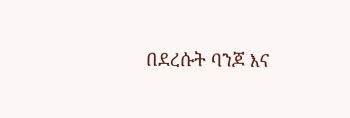በደረሱት ባንጆ እና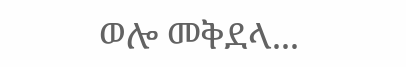ወሎ መቅደላ...